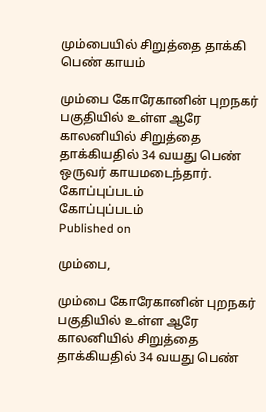மும்பையில் சிறுத்தை தாக்கி பெண் காயம்

மும்பை கோரேகானின் புறநகர் பகுதியில் உள்ள ஆரே காலனியில் சிறுத்தை தாக்கியதில் 34 வயது பெண் ஒருவர் காயமடைந்தார்.
கோப்புப்படம்
கோப்புப்படம்
Published on

மும்பை,

மும்பை கோரேகானின் புறநகர் பகுதியில் உள்ள ஆரே காலனியில் சிறுத்தை தாக்கியதில் 34 வயது பெண்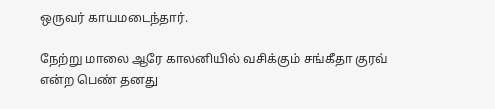ஒருவர் காயமடைந்தார்.

நேற்று மாலை ஆரே காலனியில் வசிக்கும் சங்கீதா குரவ் என்ற பெண் தனது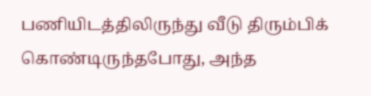பணியிடத்திலிருந்து வீடு திரும்பிக் கொண்டிருந்தபோது, அந்த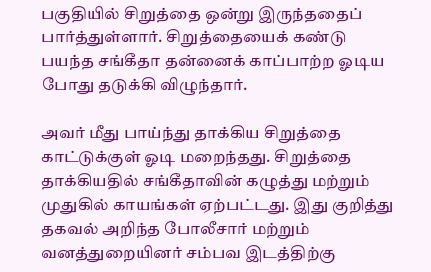பகுதியில் சிறுத்தை ஒன்று இருந்ததைப் பார்த்துள்ளார். சிறுத்தையைக் கண்டு பயந்த சங்கீதா தன்னைக் காப்பாற்ற ஓடிய போது தடுக்கி விழுந்தார்.

அவர் மீது பாய்ந்து தாக்கிய சிறுத்தை காட்டுக்குள் ஓடி மறைந்தது. சிறுத்தை தாக்கியதில் சங்கீதாவின் கழுத்து மற்றும் முதுகில் காயங்கள் ஏற்பட்டது. இது குறித்து தகவல் அறிந்த போலீசார் மற்றும் வனத்துறையினர் சம்பவ இடத்திற்கு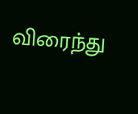விரைந்து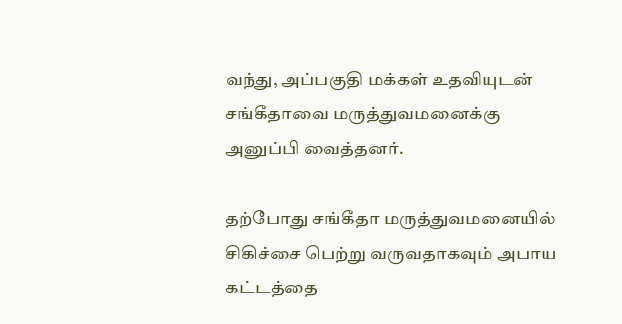வந்து, அப்பகுதி மக்கள் உதவியுடன் சங்கீதாவை மருத்துவமனைக்கு அனுப்பி வைத்தனர்.

தற்போது சங்கீதா மருத்துவமனையில் சிகிச்சை பெற்று வருவதாகவும் அபாய கட்டத்தை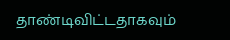தாண்டிவிட்டதாகவும்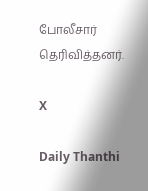போலீசார் தெரிவித்தனர்.

X

Daily Thanthi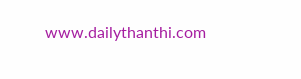www.dailythanthi.com